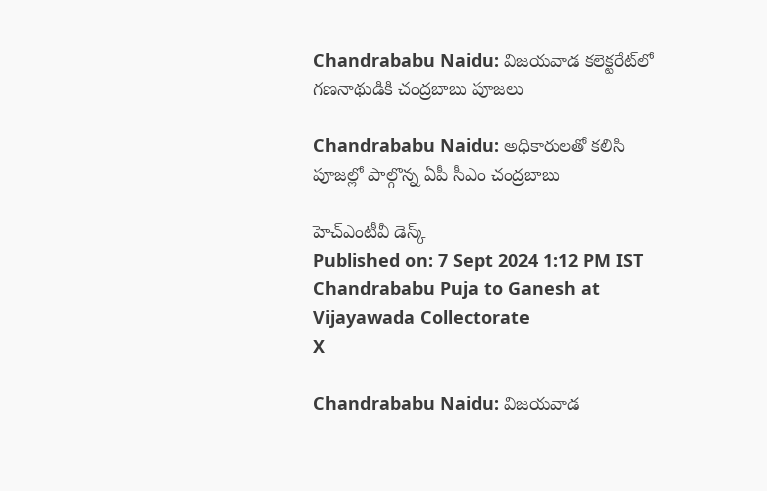Chandrababu Naidu: విజయవాడ కలెక్టరేట్‌లో గణనాథుడికి చంద్రబాబు పూజలు

Chandrababu Naidu: అధికారులతో కలిసి పూజల్లో పాల్గొన్న ఏపీ సీఎం చంద్రబాబు

హెచ్ఎంటీవీ డెస్క్
Published on: 7 Sept 2024 1:12 PM IST
Chandrababu Puja to Ganesh at Vijayawada Collectorate
X

Chandrababu Naidu: విజయవాడ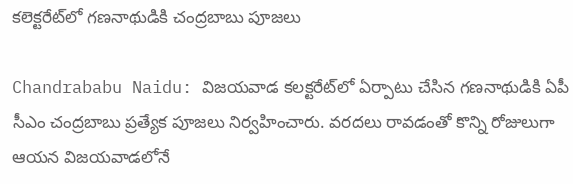కలెక్టరేట్‌లో గణనాథుడికి చంద్రబాబు పూజలు

Chandrababu Naidu: విజయవాడ కలక్టరేట్‌లో ఏర్పాటు చేసిన గణనాథుడికి ఏపీ సీఎం చంద్రబాబు ప్రత్యేక పూజలు నిర్వహించారు. వరదలు రావడంతో కొన్ని రోజులుగా ఆయన విజయవాడలోనే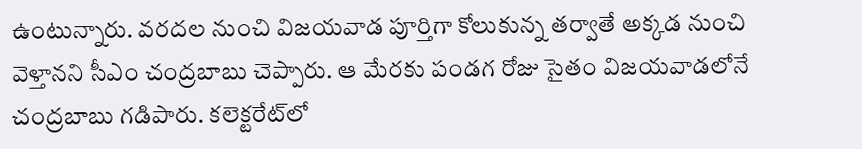ఉంటున్నారు. వరదల నుంచి విజయవాడ పూర్తిగా కోలుకున్న తర్వాతే అక్కడ నుంచి వెళ్తానని సీఎం చంద్రబాబు చెప్పారు. ఆ మేరకు పండగ రోజు సైతం విజయవాడలోనే చంద్రబాబు గడిపారు. కలెక్టరేట్‌లో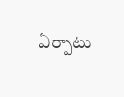ఏర్పాటు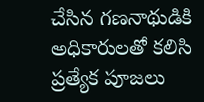చేసిన గణనాథుడికి అధికారులతో కలిసి ప్రత్యేక పూజలు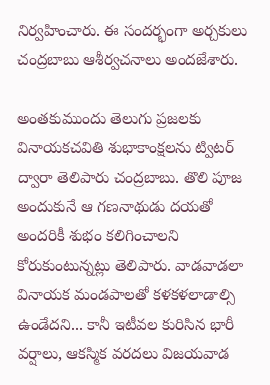నిర్వహించారు. ఈ సందర్భంగా అర్చకులు చంద్రబాబు ఆశీర్వచనాలు అందజేశారు.

అంతకుముందు తెలుగు ప్రజలకు వినాయకచవితి శుభాకాంక్షలను ట్విటర్ ద్వారా తెలిపారు చంద్రబాబు. తొలి పూజ అందుకునే ఆ గణనాథుడు దయతో అందరికీ శుభం కలిగించాలని కోరుకుంటున్నట్లు తెలిపారు. వాడవాడలా వినాయక మండపాలతో కళకళలాడాల్సి ఉండేదని... కానీ ఇటీవల కురిసిన భారీ వర్షాలు, ఆకస్మిక వరదలు విజయవాడ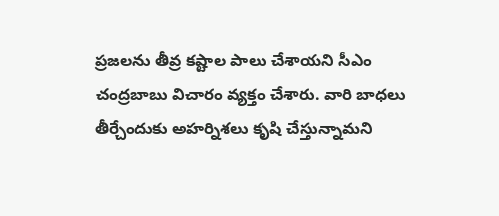ప్రజలను తీవ్ర కష్టాల పాలు చేశాయని సీఎం చంద్రబాబు విచారం వ్యక్తం చేశారు. వారి బాధలు తీర్చేందుకు అహర్నిశలు కృషి చేస్తున్నామని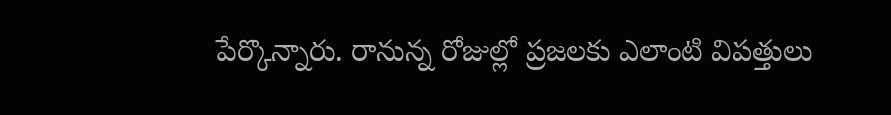పేర్కొన్నారు. రానున్న రోజుల్లో ప్రజలకు ఎలాంటి విపత్తులు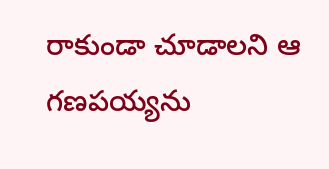రాకుండా చూడాలని ఆ గణపయ్యను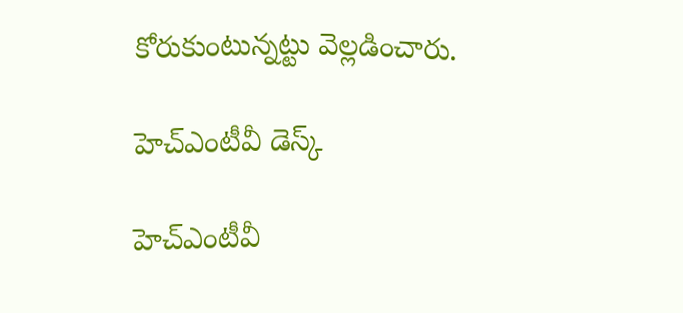కోరుకుంటున్నట్టు వెల్లడించారు.

హెచ్ఎంటీవీ డెస్క్

హెచ్ఎంటీవీ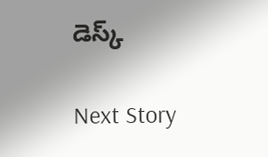డెస్క్

Next Story